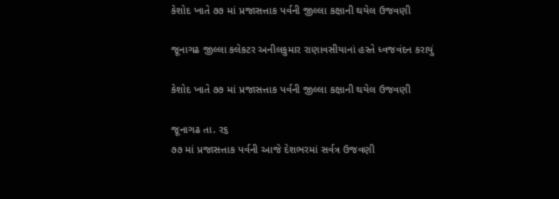કેશોદ ખાતે ૭૭ માં પ્રજાસત્તાક પર્વની જીલ્લા કક્ષાની થયેલ ઉજવણી

જૂનાગઢ જીલ્લા કલેકટર અનીલકુમાર રાણાવસીયાનાં હસ્તે ધ્વજવંદન કરાયું

કેશોદ ખાતે ૭૭ માં પ્રજાસત્તાક પર્વની જીલ્લા કક્ષાની થયેલ ઉજવણી

જૂનાગઢ તા. ર૬
૭૭ માં પ્રજાસત્તાક પર્વની આજે દેશભરમાં સર્વત્ર ઉજવણી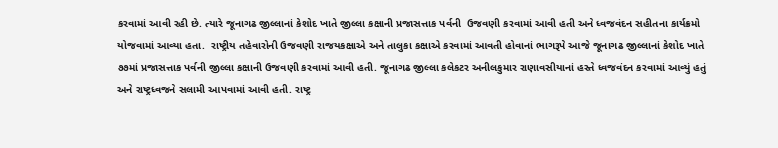કરવામાં આવી રહી છે. ત્યારે જૂનાગઢ જીલ્લાનાં કેશોદ ખાતે જીલ્લા કક્ષાની પ્રજાસત્તાક પર્વની  ઉજવણી કરવામાં આવી હતી અને ધ્વજવંદન સહીતના કાર્યક્રમો યોજવામાં આવ્યા હતા.  રાષ્ટ્રીય તહેવારોની ઉજવણી રાજયકક્ષાએ અને તાલુકા કક્ષાએ કરવામાં આવતી હોવાનાં ભાગરૂપે આજે જૂનાગઢ જીલ્લાનાં કેશોદ ખાતે ૭૭માં પ્રજાસત્તાક પર્વની જીલ્લા કક્ષાની ઉજવણી કરવામાં આવી હતી. જૂનાગઢ જીલ્લા કલેકટર અનીલકુમાર રાણાવસીયાનાં હસ્તે ધ્વજવંદન કરવામાં આવ્યું હતું અને રાષ્ટ્રધ્વજને સલામી આપવામાં આવી હતી. રાષ્ટ્ર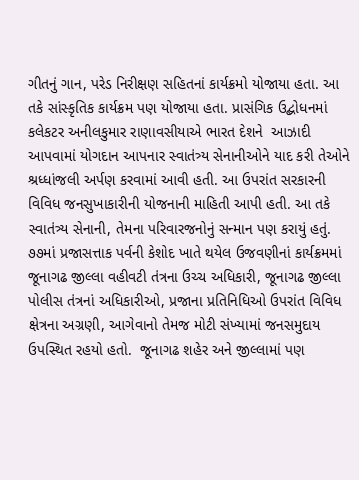ગીતનું ગાન, પરેડ નિરીક્ષણ સહિતનાં કાર્યક્રમો યોજાયા હતા. આ તકે સાંસ્કૃતિક કાર્યક્રમ પણ યોજાયા હતા. પ્રાસંગિક ઉદ્બોધનમાં કલેકટર અનીલકુમાર રાણાવસીયાએ ભારત દેશને  આઝાદી આપવામાં યોગદાન આપનાર સ્વાતંત્ર્ય સેનાનીઓને યાદ કરી તેઓને શ્રધ્ધાંજલી અર્પણ કરવામાં આવી હતી. આ ઉપરાંત સરકારની વિવિધ જનસુખાકારીની યોજનાની માહિતી આપી હતી. આ તકે સ્વાતંત્ર્ય સેનાની, તેમના પરિવારજનોનું સન્માન પણ કરાયું હતું.
૭૭માં પ્રજાસત્તાક પર્વની કેશોદ ખાતે થયેલ ઉજવણીનાં કાર્યક્રમમાં જૂનાગઢ જીલ્લા વહીવટી તંત્રના ઉચ્ચ અધિકારી, જૂનાગઢ જીલ્લા પોલીસ તંત્રનાં અધિકારીઓ, પ્રજાના પ્રતિનિધિઓ ઉપરાંત વિવિધ ક્ષેત્રના અગ્રણી, આગેવાનો તેમજ મોટી સંખ્યામાં જનસમુદાય ઉપસ્થિત રહયો હતો.  જૂનાગઢ શહેર અને જીલ્લામાં પણ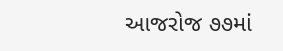આજરોજ ૭૭માં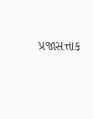પ્રજાસત્તાક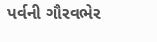પર્વની ગૌરવભેર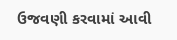ઉજવણી કરવામાં આવી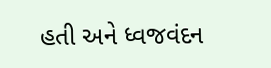હતી અને ધ્વજવંદન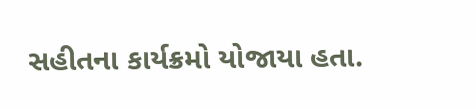સહીતના કાર્યક્રમો યોજાયા હતા.